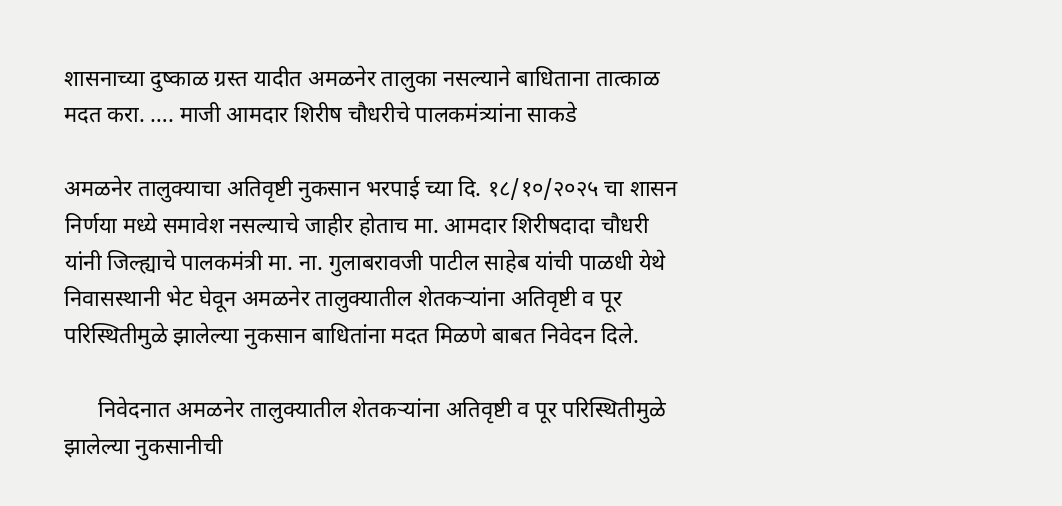शासनाच्या दुष्काळ ग्रस्त यादीत अमळनेर तालुका नसल्याने बाधिताना तात्काळ मदत करा. …. माजी आमदार शिरीष चौधरीचे पालकमंत्र्यांना साकडे

अमळनेर तालुक्याचा अतिवृष्टी नुकसान भरपाई च्या दि. १८/१०/२०२५ चा शासन निर्णया मध्ये समावेश नसल्याचे जाहीर होताच मा. आमदार शिरीषदादा चौधरी यांनी जिल्ह्याचे पालकमंत्री मा. ना. गुलाबरावजी पाटील साहेब यांची पाळधी येथे निवासस्थानी भेट घेवून अमळनेर तालुक्यातील शेतकऱ्यांना अतिवृष्टी व पूर परिस्थितीमुळे झालेल्या नुकसान बाधितांना मदत मिळणे बाबत निवेदन दिले.

      निवेदनात अमळनेर तालुक्यातील शेतकऱ्यांना अतिवृष्टी व पूर परिस्थितीमुळे झालेल्या नुकसानीची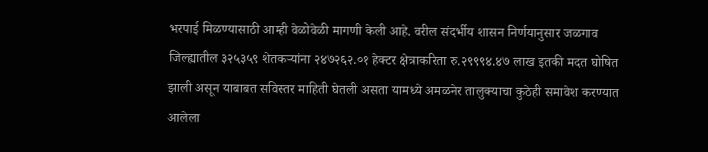भरपाई मिळण्यासाठी आम्ही वेळोवेळी मागणी केली आहे. वरील संदर्भीय शासन निर्णयानुसार जळगाव जिल्ह्यातील ३२५३५९ शेतकऱ्यांना २४७२६२.०१ हेक्टर क्षेत्राकरिता रु.२९९९४.४७ लाख इतकी मदत घोषित झाली असून याबाबत सविस्तर माहिती घेतली असता यामध्ये अमळनेर तालुक्याचा कुठेही समावेश करण्यात आलेला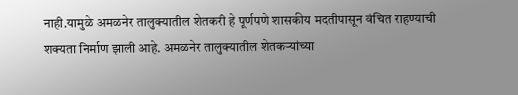नाही.यामुळे अमळनेर तालुक्यातील शेतकरी हे पूर्णपणे शासकीय मदतीपासून वंचित राहण्याची शक्यता निर्माण झाली आहे. अमळनेर तालुक्यातील शेतकऱ्यांच्या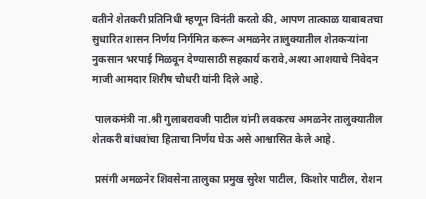वतीने शेतकरी प्रतिनिधी म्हणून विनंती करतो की, आपण तात्काळ याबाबतचा सुधारित शासन निर्णय निर्गमित करून अमळनेर तालुक्यातील शेतकऱ्यांना नुकसान भरपाई मिळवून देण्यासाठी सहकार्य करावे,अश्या आशयाचे निवेदन माजी आमदार शिरीष चौधरी यांनी दिले आहे.

 पालकमंत्री ना.श्री गुलाबरावजी पाटील यांनी लवकरच अमळनेर तालुक्यातील शेतकरी बांधवांचा हिताचा निर्णय घेऊ असे आश्वासित केले आहे.

 प्रसंगी अमळनेर शिवसेना तालुका प्रमुख सुरेश पाटील, किशोर पाटील, रोशन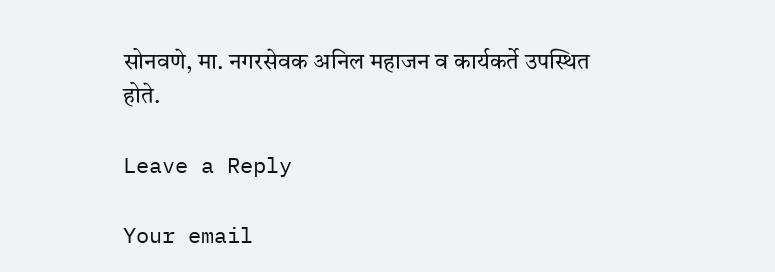सोनवणे, मा. नगरसेवक अनिल महाजन व कार्यकर्ते उपस्थित होते.

Leave a Reply

Your email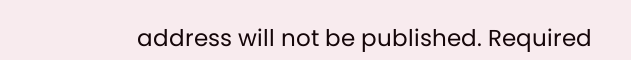address will not be published. Required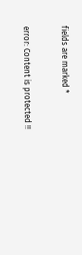fields are marked *

error: Content is protected !!